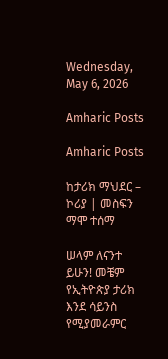Wednesday, May 6, 2026

Amharic Posts

Amharic Posts

ከታሪክ ማህደር – ኮሪያ | መስፍን ማሞ ተሰማ

ሠላም ለናንተ ይሁን! መቼም የኢትዮጵያ ታሪክ እንደ ሳይንስ የሚያመራምር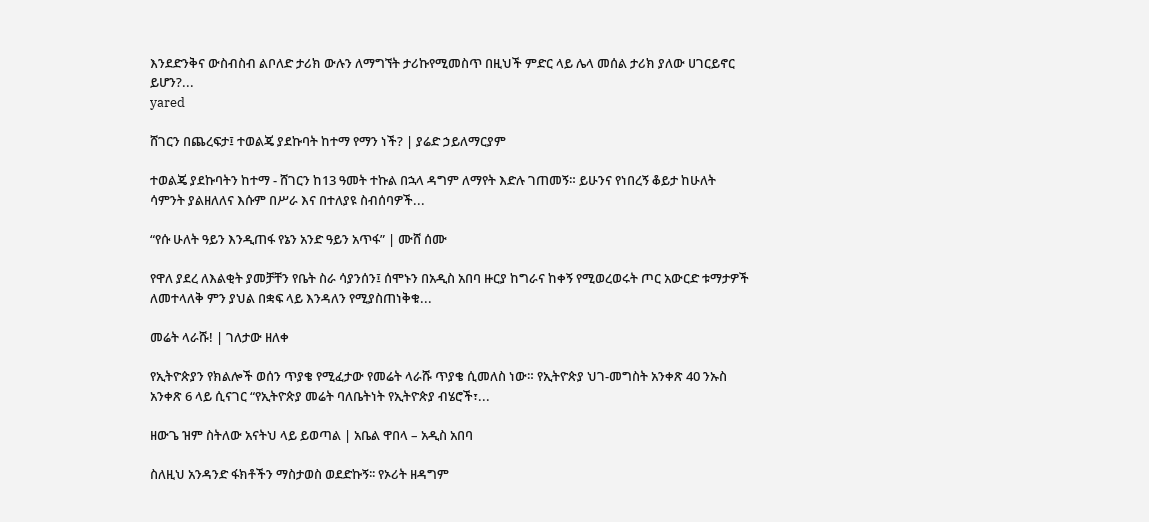እንደድንቅና ውስብስብ ልቦለድ ታሪክ ውሉን ለማግኘት ታሪኩየሚመስጥ በዚህች ምድር ላይ ሌላ መሰል ታሪክ ያለው ሀገርይኖር ይሆን?...
yared

ሸገርን በጨረፍታ፤ ተወልጄ ያደኩባት ከተማ የማን ነች? | ያሬድ ኃይለማርያም

ተወልጄ ያደኩባትን ከተማ - ሸገርን ከ13 ዓመት ተኩል በኋላ ዳግም ለማየት እድሉ ገጠመኝ። ይሁንና የነበረኝ ቆይታ ከሁለት ሳምንት ያልዘለለና እሱም በሥራ እና በተለያዩ ስብሰባዎች...

“የሱ ሁለት ዓይን እንዲጠፋ የኔን አንድ ዓይን አጥፋ” | ሙሸ ሰሙ

የዋለ ያደረ ለእልቂት ያመቻቸን የቤት ስራ ሳያንሰን፤ ሰሞኑን በአዲስ አበባ ዙርያ ከግራና ከቀኝ የሚወረወሩት ጦር አውርድ ቱማታዎች ለመተላለቅ ምን ያህል በቋፍ ላይ እንዳለን የሚያስጠነቅቁ...

መሬት ላራሹ! | ገለታው ዘለቀ

የኢትዮጵያን የክልሎች ወሰን ጥያቄ የሚፈታው የመሬት ላራሹ ጥያቄ ሲመለስ ነው። የኢትዮጵያ ህገ-መግስት አንቀጽ 40 ንኡስ አንቀጽ 6 ላይ ሲናገር “የኢትዮጵያ መሬት ባለቤትነት የኢትዮጵያ ብሄሮች፣...

ዘውጌ ዝም ስትለው አናትህ ላይ ይወጣል | አቤል ዋበላ – አዲስ አበባ

ስለዚህ አንዳንድ ፋክቶችን ማስታወስ ወደድኩኝ፡፡ የኦሪት ዘዳግም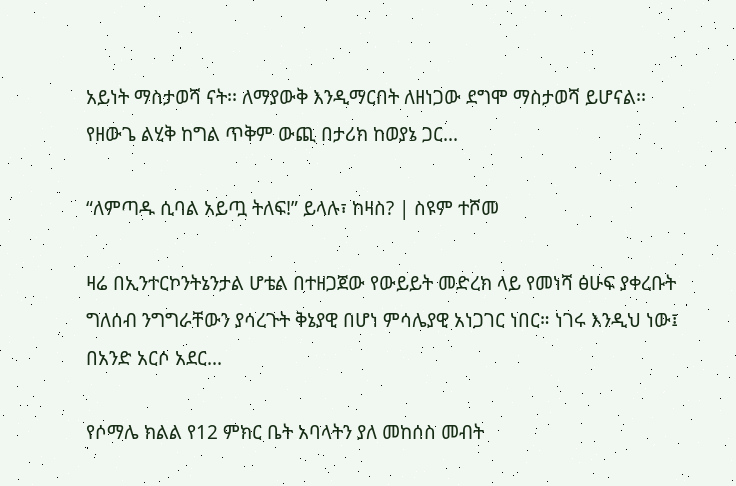አይነት ማስታወሻ ናት፡፡ ለማያውቅ እንዲማርበት ለዘነጋው ደግሞ ማስታወሻ ይሆናል፡፡ የዘውጌ ልሂቅ ከግል ጥቅም ውጪ በታሪክ ከወያኔ ጋር...

“ለምጣዱ ሲባል አይጧ ትለፍ!” ይላሉ፣ ከዛስ? | ስዩም ተሾመ

ዛሬ በኢንተርኮንትኔንታል ሆቴል በተዘጋጀው የውይይት መድረክ ላይ የመነሻ ፅሁፍ ያቀረቡት ግለሰብ ንግግራቸውን ያሳረጉት ቅኔያዊ በሆነ ምሳሌያዊ አነጋገር ነበር። ነገሩ እንዲህ ነው፤ በአንድ አርሶ አደር...

የሶማሌ ክልል የ12 ምክር ቤት አባላትን ያለ መከሰስ መብት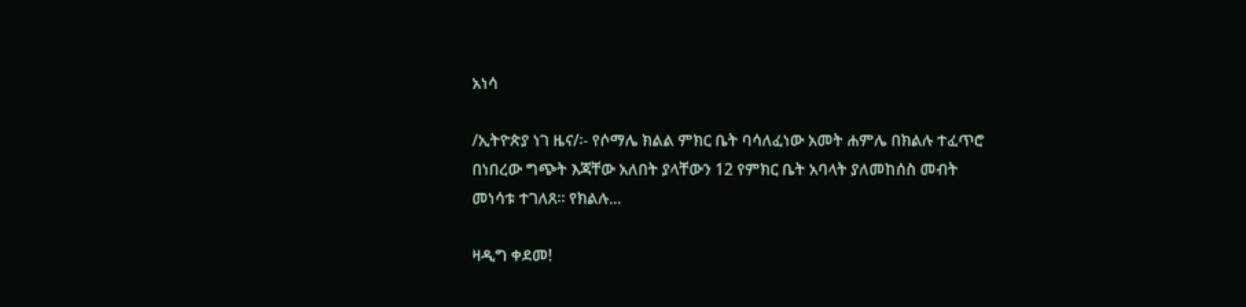አነሳ

/ኢትዮጵያ ነገ ዜና/፡- የሶማሌ ክልል ምክር ቤት ባሳለፈነው አመት ሐምሌ በክልሉ ተፈጥሮ በነበረው ግጭት እጃቸው አለበት ያላቸውን 12 የምክር ቤት አባላት ያለመከሰስ መብት መነሳቱ ተገለጸ። የክልሉ...

ዛዲግ ቀደመ!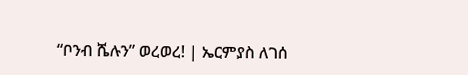“ቦንብ ሼሉን” ወረወረ! | ኤርምያስ ለገሰ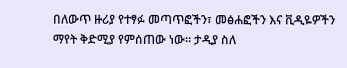በለውጥ ዙሪያ የተፃፉ መጣጥፎችን፣ መፅሐፎችን እና ቪዲዬዎችን ማየት ቅድሚያ የምሰጠው ነው። ታዲያ ስለ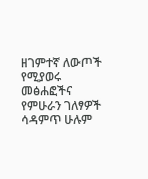ዘገምተኛ ለውጦች የሚያወሩ መፅሐፎችና የምሁራን ገለፃዎች ሳዳምጥ ሁሉም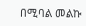በሚባል መልኩ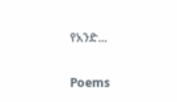የአንድ...

Poems